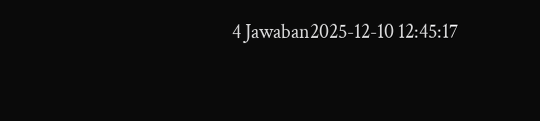4 Jawaban2025-12-10 12:45:17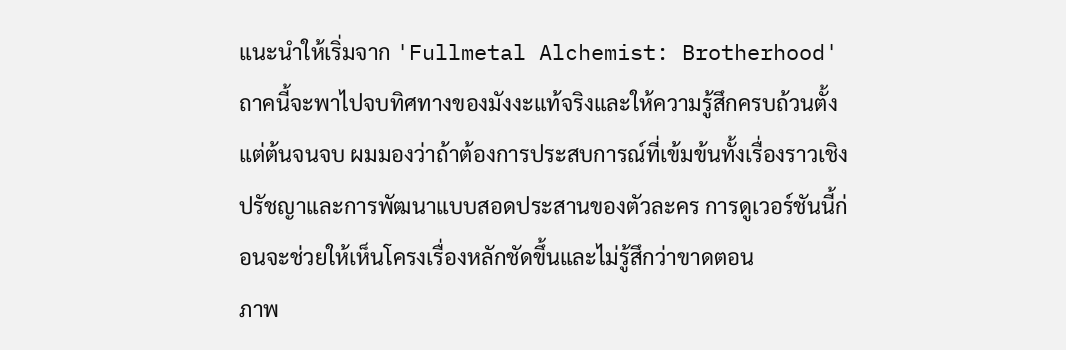แนะนำให้เริ่มจาก 'Fullmetal Alchemist: Brotherhood' ถาคนี้จะพาไปจบทิศทางของมังงะแท้จริงและให้ความรู้สึกครบถ้วนตั้งแต่ต้นจนจบ ผมมองว่าถ้าต้องการประสบการณ์ที่เข้มข้นทั้งเรื่องราวเชิงปรัชญาและการพัฒนาแบบสอดประสานของตัวละคร การดูเวอร์ชันนี้ก่อนจะช่วยให้เห็นโครงเรื่องหลักชัดขึ้นและไม่รู้สึกว่าขาดตอน
ภาพ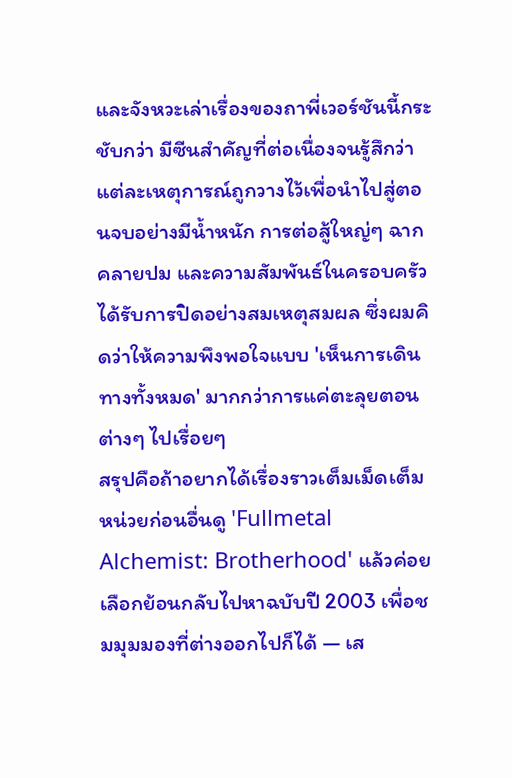และจังหวะเล่าเรื่องของถาพี่เวอร์ชันนี้กระชับกว่า มีซีนสำคัญที่ต่อเนื่องจนรู้สึกว่าแต่ละเหตุการณ์ถูกวางไว้เพื่อนำไปสู่ตอนจบอย่างมีน้ำหนัก การต่อสู้ใหญ่ๆ ฉากคลายปม และความสัมพันธ์ในครอบครัวได้รับการปิดอย่างสมเหตุสมผล ซึ่งผมคิดว่าให้ความพึงพอใจแบบ 'เห็นการเดินทางทั้งหมด' มากกว่าการแค่ตะลุยตอนต่างๆ ไปเรื่อยๆ
สรุปคือถ้าอยากได้เรื่องราวเต็มเม็ดเต็มหน่วยก่อนอื่นดู 'Fullmetal Alchemist: Brotherhood' แล้วค่อยเลือกย้อนกลับไปหาฉบับปี 2003 เพื่อชมมุมมองที่ต่างออกไปก็ได้ — เส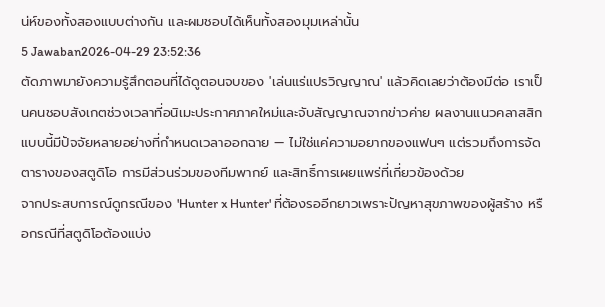น่ห์ของทั้งสองแบบต่างกัน และผมชอบได้เห็นทั้งสองมุมเหล่านั้น
5 Jawaban2026-04-29 23:52:36
ตัดภาพมายังความรู้สึกตอนที่ได้ดูตอนจบของ 'เล่นแร่แปรวิญญาณ' แล้วคิดเลยว่าต้องมีต่อ เราเป็นคนชอบสังเกตช่วงเวลาที่อนิเมะประกาศภาคใหม่และจับสัญญาณจากข่าวค่าย ผลงานแนวคลาสสิกแบบนี้มีปัจจัยหลายอย่างที่กำหนดเวลาออกฉาย — ไม่ใช่แค่ความอยากของแฟนๆ แต่รวมถึงการจัดตารางของสตูดิโอ การมีส่วนร่วมของทีมพากย์ และสิทธิ์การเผยแพร่ที่เกี่ยวข้องด้วย
จากประสบการณ์ดูกรณีของ 'Hunter x Hunter' ที่ต้องรออีกยาวเพราะปัญหาสุขภาพของผู้สร้าง หรือกรณีที่สตูดิโอต้องแบ่ง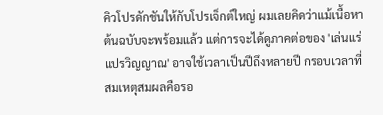คิวโปรดักชันให้กับโปรเจ็กต์ใหญ่ ผมเลยคิดว่าแม้เนื้อหาต้นฉบับจะพร้อมแล้ว แต่การจะได้ดูภาคต่อของ 'เล่นแร่แปรวิญญาณ' อาจใช้เวลาเป็นปีถึงหลายปี กรอบเวลาที่สมเหตุสมผลคือรอ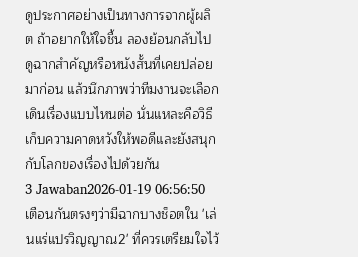ดูประกาศอย่างเป็นทางการจากผู้ผลิต ถ้าอยากให้ใจชื้น ลองย้อนกลับไปดูฉากสำคัญหรือหนังสั้นที่เคยปล่อยมาก่อน แล้วนึกภาพว่าทีมงานจะเลือกเดินเรื่องแบบไหนต่อ นั่นแหละคือวิธีเก็บความคาดหวังให้พอดีและยังสนุกกับโลกของเรื่องไปด้วยกัน
3 Jawaban2026-01-19 06:56:50
เตือนกันตรงๆว่ามีฉากบางช็อตใน 'เล่นแร่แปรวิญญาณ2' ที่ควรเตรียมใจไว้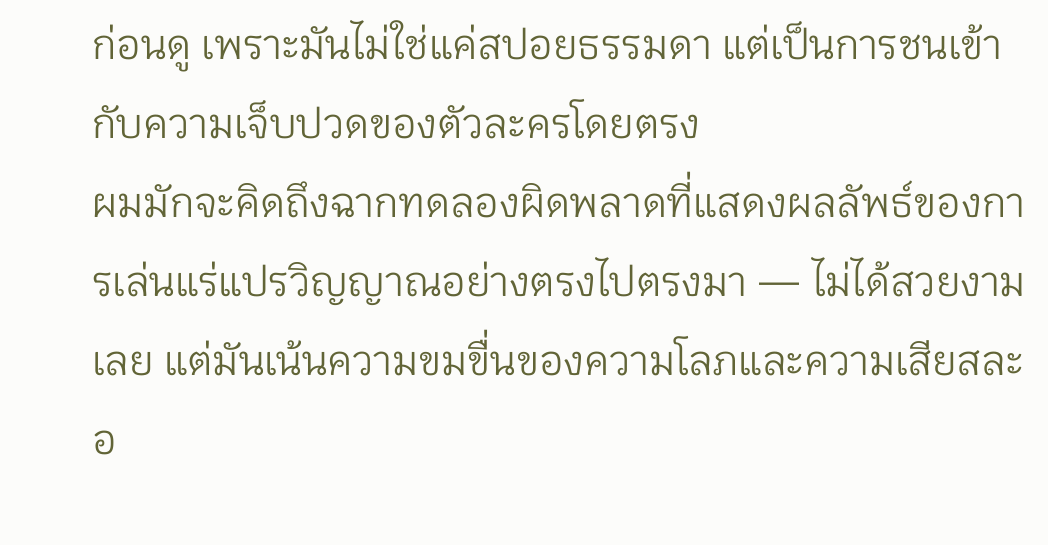ก่อนดู เพราะมันไม่ใช่แค่สปอยธรรมดา แต่เป็นการชนเข้ากับความเจ็บปวดของตัวละครโดยตรง
ผมมักจะคิดถึงฉากทดลองผิดพลาดที่แสดงผลลัพธ์ของการเล่นแร่แปรวิญญาณอย่างตรงไปตรงมา — ไม่ได้สวยงามเลย แต่มันเน้นความขมขื่นของความโลภและความเสียสละอ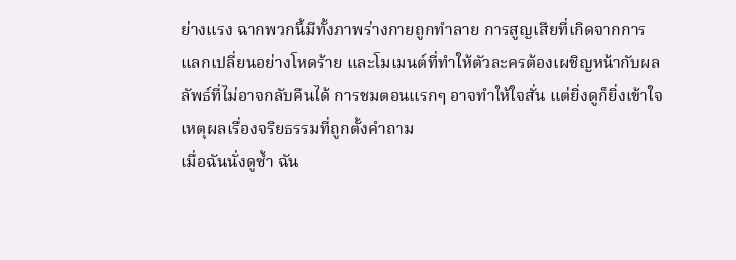ย่างแรง ฉากพวกนี้มีทั้งภาพร่างกายถูกทำลาย การสูญเสียที่เกิดจากการแลกเปลี่ยนอย่างโหดร้าย และโมเมนต์ที่ทำให้ตัวละครต้องเผชิญหน้ากับผลลัพธ์ที่ไม่อาจกลับคืนได้ การชมตอนแรกๆ อาจทำให้ใจสั่น แต่ยิ่งดูก็ยิ่งเข้าใจเหตุผลเรื่องจริยธรรมที่ถูกตั้งคำถาม
เมื่อฉันนั่งดูซ้ำ ฉัน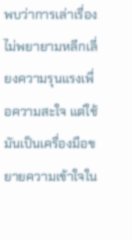พบว่าการเล่าเรื่องไม่พยายามหลีกเลี่ยงความรุนแรงเพื่อความสะใจ แต่ใช้มันเป็นเครื่องมือขยายความเข้าใจใน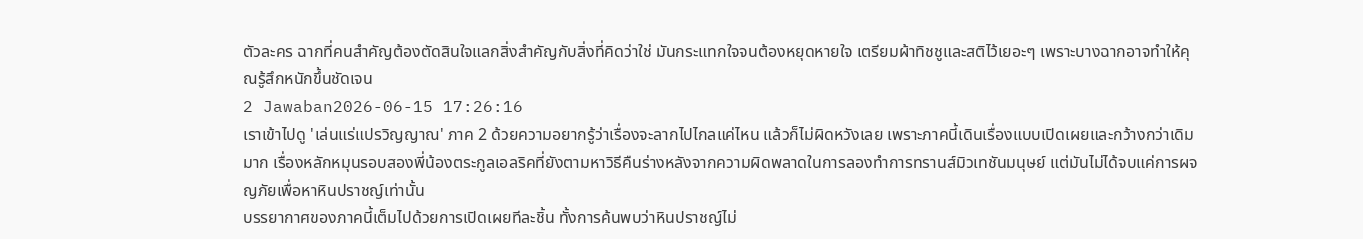ตัวละคร ฉากที่คนสำคัญต้องตัดสินใจแลกสิ่งสำคัญกับสิ่งที่คิดว่าใช่ มันกระแทกใจจนต้องหยุดหายใจ เตรียมผ้าทิชชูและสติไว้เยอะๆ เพราะบางฉากอาจทำให้คุณรู้สึกหนักขึ้นชัดเจน
2 Jawaban2026-06-15 17:26:16
เราเข้าไปดู 'เล่นแร่แปรวิญญาณ' ภาค 2 ด้วยความอยากรู้ว่าเรื่องจะลากไปไกลแค่ไหน แล้วก็ไม่ผิดหวังเลย เพราะภาคนี้เดินเรื่องแบบเปิดเผยและกว้างกว่าเดิมมาก เรื่องหลักหมุนรอบสองพี่น้องตระกูลเอลริคที่ยังตามหาวิธีคืนร่างหลังจากความผิดพลาดในการลองทำการทรานส์มิวเทชันมนุษย์ แต่มันไม่ได้จบแค่การผจญภัยเพื่อหาหินปราชญ์เท่านั้น
บรรยากาศของภาคนี้เต็มไปด้วยการเปิดเผยทีละชิ้น ทั้งการค้นพบว่าหินปราชญ์ไม่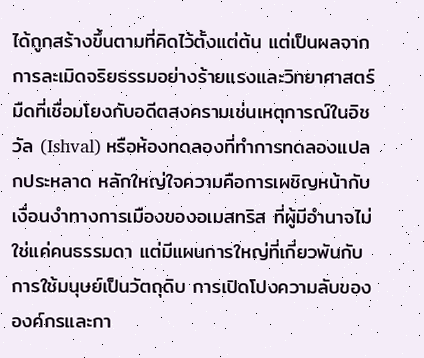ได้ถูกสร้างขึ้นตามที่คิดไว้ตั้งแต่ต้น แต่เป็นผลจากการละเมิดจริยธรรมอย่างร้ายแรงและวิทยาศาสตร์มืดที่เชื่อมโยงกับอดีตสงครามเช่นเหตุการณ์ในอิชวัล (Ishval) หรือห้องทดลองที่ทำการทดลองแปลกประหลาด หลักใหญ่ใจความคือการเผชิญหน้ากับเงื่อนงำทางการเมืองของอเมสทริส ที่ผู้มีอำนาจไม่ใช่แค่คนธรรมดา แต่มีแผนการใหญ่ที่เกี่ยวพันกับการใช้มนุษย์เป็นวัตถุดิบ การเปิดโปงความลับขององค์กรและกา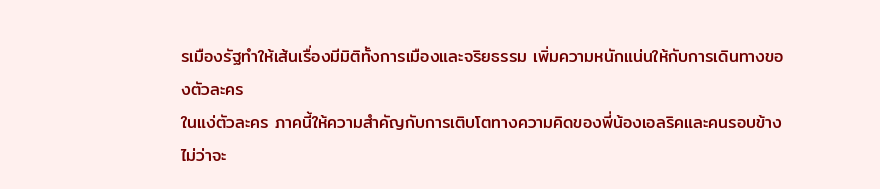รเมืองรัฐทำให้เส้นเรื่องมีมิติทั้งการเมืองและจริยธรรม เพิ่มความหนักแน่นให้กับการเดินทางของตัวละคร
ในแง่ตัวละคร ภาคนี้ให้ความสำคัญกับการเติบโตทางความคิดของพี่น้องเอลริคและคนรอบข้าง ไม่ว่าจะ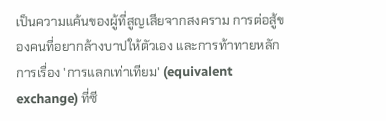เป็นความแค้นของผู้ที่สูญเสียจากสงคราม การต่อสู้ของคนที่อยากล้างบาปให้ตัวเอง และการท้าทายหลักการเรื่อง 'การแลกเท่าเทียม' (equivalent exchange) ที่ซี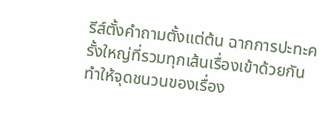รีส์ตั้งคำถามตั้งแต่ต้น ฉากการปะทะครั้งใหญ่ที่รวมทุกเส้นเรื่องเข้าด้วยกันทำให้จุดชนวนของเรื่อง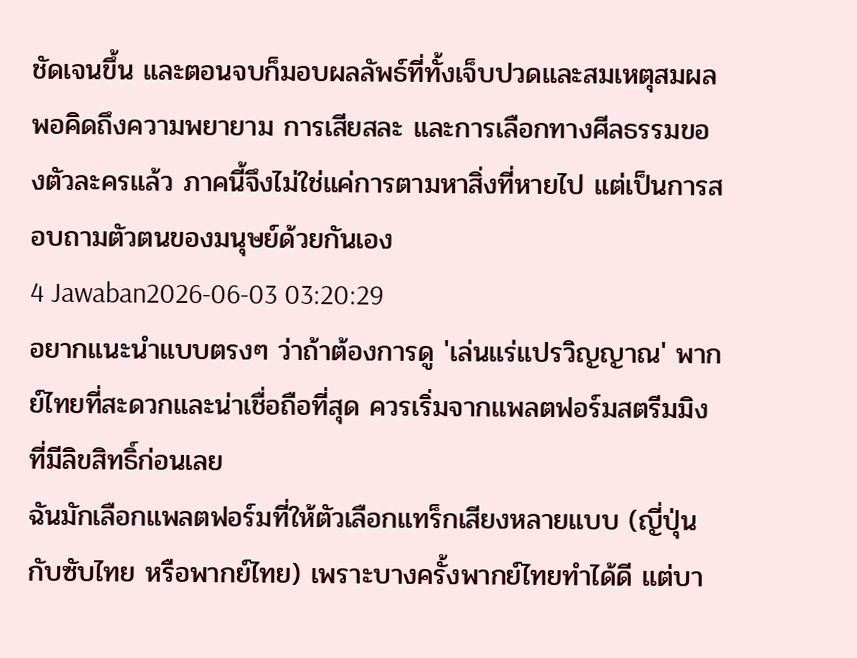ชัดเจนขึ้น และตอนจบก็มอบผลลัพธ์ที่ทั้งเจ็บปวดและสมเหตุสมผล พอคิดถึงความพยายาม การเสียสละ และการเลือกทางศีลธรรมของตัวละครแล้ว ภาคนี้จึงไม่ใช่แค่การตามหาสิ่งที่หายไป แต่เป็นการสอบถามตัวตนของมนุษย์ด้วยกันเอง
4 Jawaban2026-06-03 03:20:29
อยากแนะนำแบบตรงๆ ว่าถ้าต้องการดู 'เล่นแร่แปรวิญญาณ' พากย์ไทยที่สะดวกและน่าเชื่อถือที่สุด ควรเริ่มจากแพลตฟอร์มสตรีมมิงที่มีลิขสิทธิ์ก่อนเลย
ฉันมักเลือกแพลตฟอร์มที่ให้ตัวเลือกแทร็กเสียงหลายแบบ (ญี่ปุ่นกับซับไทย หรือพากย์ไทย) เพราะบางครั้งพากย์ไทยทำได้ดี แต่บา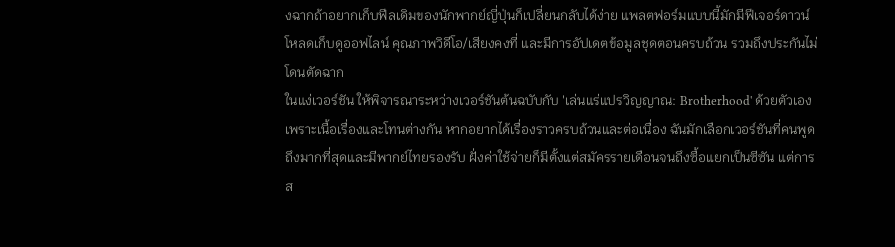งฉากถ้าอยากเก็บฟีลเดิมของนักพากย์ญี่ปุ่นก็เปลี่ยนกลับได้ง่าย แพลตฟอร์มแบบนี้มักมีฟีเจอร์ดาวน์โหลดเก็บดูออฟไลน์ คุณภาพวิดีโอ/เสียงคงที่ และมีการอัปเดตข้อมูลชุดตอนครบถ้วน รวมถึงประกันไม่โดนตัดฉาก
ในแง่เวอร์ชัน ให้พิจารณาระหว่างเวอร์ชันต้นฉบับกับ 'เล่นแร่แปรวิญญาณ: Brotherhood' ด้วยตัวเอง เพราะเนื้อเรื่องและโทนต่างกัน หากอยากได้เรื่องราวครบถ้วนและต่อเนื่อง ฉันมักเลือกเวอร์ชันที่คนพูดถึงมากที่สุดและมีพากย์ไทยรองรับ ฝั่งค่าใช้จ่ายก็มีตั้งแต่สมัครรายเดือนจนถึงซื้อแยกเป็นซีซัน แต่การส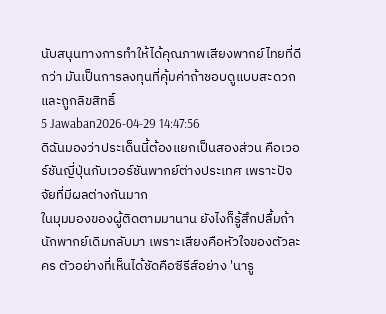นับสนุนทางการทำให้ได้คุณภาพเสียงพากย์ไทยที่ดีกว่า มันเป็นการลงทุนที่คุ้มค่าถ้าชอบดูแบบสะดวกและถูกลิขสิทธิ์
5 Jawaban2026-04-29 14:47:56
ดิฉันมองว่าประเด็นนี้ต้องแยกเป็นสองส่วน คือเวอร์ชันญี่ปุ่นกับเวอร์ชันพากย์ต่างประเทศ เพราะปัจจัยที่มีผลต่างกันมาก
ในมุมมองของผู้ติดตามมานาน ยังไงก็รู้สึกปลื้มถ้านักพากย์เดิมกลับมา เพราะเสียงคือหัวใจของตัวละคร ตัวอย่างที่เห็นได้ชัดคือซีรีส์อย่าง 'นารู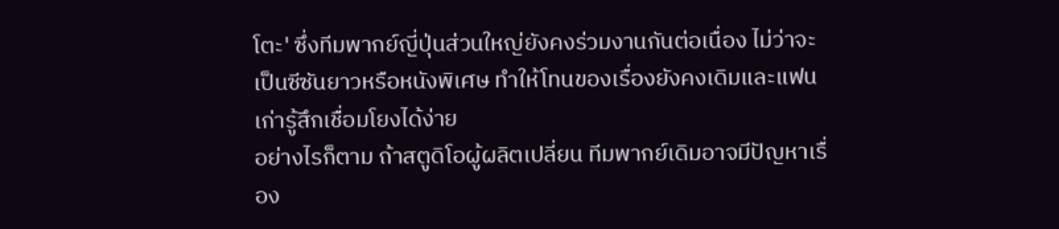โตะ' ซึ่งทีมพากย์ญี่ปุ่นส่วนใหญ่ยังคงร่วมงานกันต่อเนื่อง ไม่ว่าจะเป็นซีซันยาวหรือหนังพิเศษ ทำให้โทนของเรื่องยังคงเดิมและแฟนเก่ารู้สึกเชื่อมโยงได้ง่าย
อย่างไรก็ตาม ถ้าสตูดิโอผู้ผลิตเปลี่ยน ทีมพากย์เดิมอาจมีปัญหาเรื่อง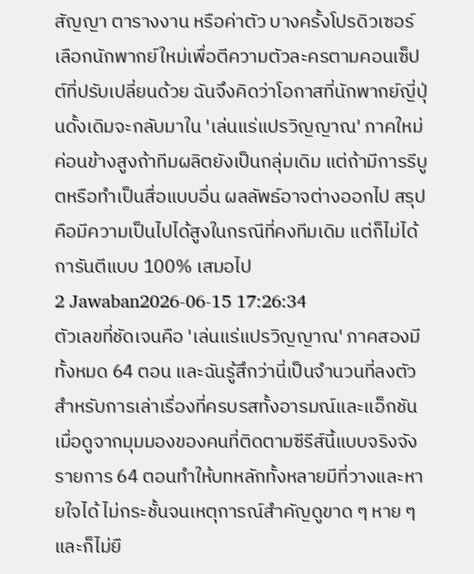สัญญา ตารางงาน หรือค่าตัว บางครั้งโปรดิวเซอร์เลือกนักพากย์ใหม่เพื่อตีความตัวละครตามคอนเซ็ปต์ที่ปรับเปลี่ยนด้วย ฉันจึงคิดว่าโอกาสที่นักพากย์ญี่ปุ่นดั้งเดิมจะกลับมาใน 'เล่นแร่แปรวิญญาณ' ภาคใหม่ค่อนข้างสูงถ้าทีมผลิตยังเป็นกลุ่มเดิม แต่ถ้ามีการรีบูตหรือทำเป็นสื่อแบบอื่น ผลลัพธ์อาจต่างออกไป สรุปคือมีความเป็นไปได้สูงในกรณีที่คงทีมเดิม แต่ก็ไม่ได้การันตีแบบ 100% เสมอไป
2 Jawaban2026-06-15 17:26:34
ตัวเลขที่ชัดเจนคือ 'เล่นแร่แปรวิญญาณ' ภาคสองมีทั้งหมด 64 ตอน และฉันรู้สึกว่านี่เป็นจำนวนที่ลงตัวสำหรับการเล่าเรื่องที่ครบรสทั้งอารมณ์และแอ็กชัน
เมื่อดูจากมุมมองของคนที่ติดตามซีรีส์นี้แบบจริงจัง รายการ 64 ตอนทำให้บทหลักทั้งหลายมีที่วางและหายใจได้ ไม่กระชั้นจนเหตุการณ์สำคัญดูขาด ๆ หาย ๆ และก็ไม่ยื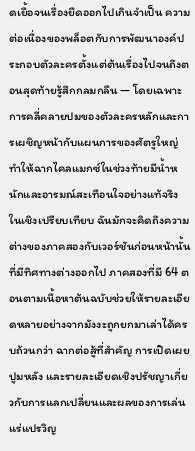ดเยื้อจนเรื่องยืดออกไปเกินจำเป็น ความต่อเนื่องของพล็อตกับการพัฒนาองค์ประกอบตัวละครตั้งแต่ต้นเรื่องไปจนถึงตอนสุดท้ายรู้สึกกลมกลืน — โดยเฉพาะการคลี่คลายปมของตัวละครหลักและการเผชิญหน้ากับแผนการของศัตรูใหญ่ ทำให้ฉากไคลแมกซ์ในช่วงท้ายมีน้ำหนักและอารมณ์สะเทือนใจอย่างแท้จริง
ในเชิงเปรียบเทียบ ฉันมักจะคิดถึงความต่างของภาคสองกับเวอร์ชันก่อนหน้านั้นที่มีทิศทางต่างออกไป ภาคสองที่มี 64 ตอนตามเนื้อหาต้นฉบับช่วยให้รายละเอียดหลายอย่างจากมังงะถูกยกมาเล่าได้ครบถ้วนกว่า ฉากต่อสู้ที่สำคัญ การเปิดเผยปูมหลัง และรายละเอียดเชิงปรัชญาเกี่ยวกับการแลกเปลี่ยนและผลของการเล่นแร่แปรวิญ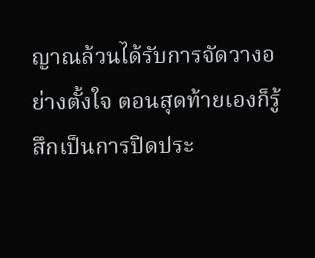ญาณล้วนได้รับการจัดวางอย่างตั้งใจ ตอนสุดท้ายเองก็รู้สึกเป็นการปิดประ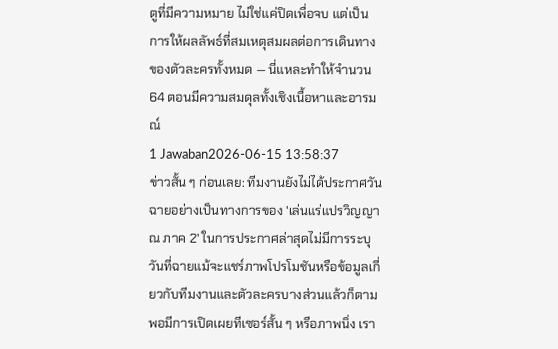ตูที่มีความหมาย ไม่ใช่แค่ปิดเพื่อจบ แต่เป็นการให้ผลลัพธ์ที่สมเหตุสมผลต่อการเดินทางของตัวละครทั้งหมด — นี่แหละทำให้จำนวน 64 ตอนมีความสมดุลทั้งเชิงเนื้อหาและอารมณ์
1 Jawaban2026-06-15 13:58:37
ข่าวสั้น ๆ ก่อนเลย: ทีมงานยังไม่ได้ประกาศวันฉายอย่างเป็นทางการของ 'เล่นแร่แปรวิญญาณ ภาค 2' ในการประกาศล่าสุดไม่มีการระบุวันที่ฉายแม้จะแชร์ภาพโปรโมชันหรือข้อมูลเกี่ยวกับทีมงานและตัวละครบางส่วนแล้วก็ตาม พอมีการเปิดเผยทีเซอร์สั้น ๆ หรือภาพนิ่ง เรา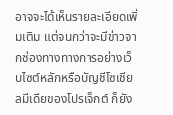อาจจะได้เห็นรายละเอียดเพิ่มเติม แต่จนกว่าจะมีข่าวจากช่องทางทางการอย่างเว็บไซต์หลักหรือบัญชีโซเชียลมีเดียของโปรเจ็กต์ ก็ยัง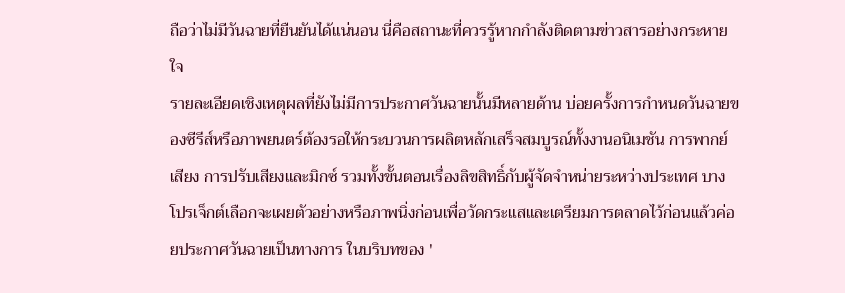ถือว่าไม่มีวันฉายที่ยืนยันได้แน่นอน นี่คือสถานะที่ควรรู้หากกำลังติดตามข่าวสารอย่างกระหายใจ
รายละเอียดเชิงเหตุผลที่ยังไม่มีการประกาศวันฉายนั้นมีหลายด้าน บ่อยครั้งการกำหนดวันฉายของซีรีส์หรือภาพยนตร์ต้องรอให้กระบวนการผลิตหลักเสร็จสมบูรณ์ทั้งงานอนิเมชัน การพากย์เสียง การปรับเสียงและมิกซ์ รวมทั้งขั้นตอนเรื่องลิขสิทธิ์กับผู้จัดจำหน่ายระหว่างประเทศ บางโปรเจ็กต์เลือกจะเผยตัวอย่างหรือภาพนิ่งก่อนเพื่อวัดกระแสและเตรียมการตลาดไว้ก่อนแล้วค่อยประกาศวันฉายเป็นทางการ ในบริบทของ '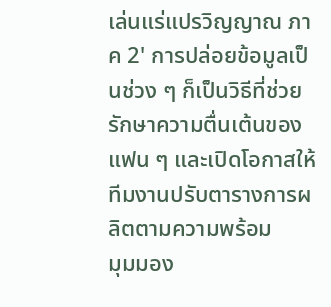เล่นแร่แปรวิญญาณ ภาค 2' การปล่อยข้อมูลเป็นช่วง ๆ ก็เป็นวิธีที่ช่วยรักษาความตื่นเต้นของแฟน ๆ และเปิดโอกาสให้ทีมงานปรับตารางการผลิตตามความพร้อม
มุมมอง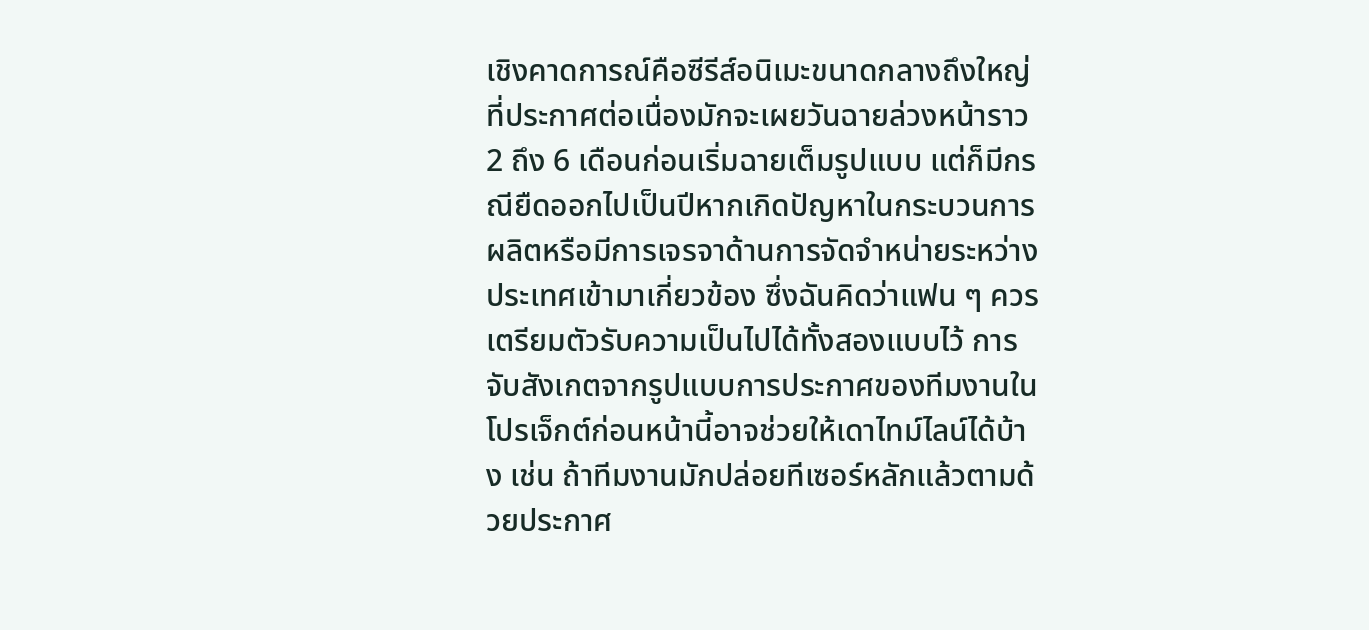เชิงคาดการณ์คือซีรีส์อนิเมะขนาดกลางถึงใหญ่ที่ประกาศต่อเนื่องมักจะเผยวันฉายล่วงหน้าราว 2 ถึง 6 เดือนก่อนเริ่มฉายเต็มรูปแบบ แต่ก็มีกรณียืดออกไปเป็นปีหากเกิดปัญหาในกระบวนการผลิตหรือมีการเจรจาด้านการจัดจำหน่ายระหว่างประเทศเข้ามาเกี่ยวข้อง ซึ่งฉันคิดว่าแฟน ๆ ควรเตรียมตัวรับความเป็นไปได้ทั้งสองแบบไว้ การจับสังเกตจากรูปแบบการประกาศของทีมงานในโปรเจ็กต์ก่อนหน้านี้อาจช่วยให้เดาไทม์ไลน์ได้บ้าง เช่น ถ้าทีมงานมักปล่อยทีเซอร์หลักแล้วตามด้วยประกาศ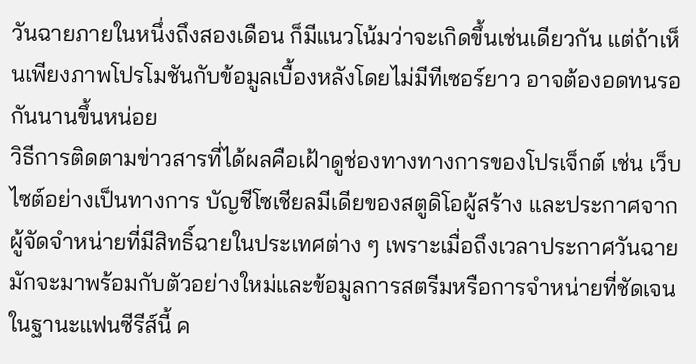วันฉายภายในหนึ่งถึงสองเดือน ก็มีแนวโน้มว่าจะเกิดขึ้นเช่นเดียวกัน แต่ถ้าเห็นเพียงภาพโปรโมชันกับข้อมูลเบื้องหลังโดยไม่มีทีเซอร์ยาว อาจต้องอดทนรอกันนานขึ้นหน่อย
วิธีการติดตามข่าวสารที่ได้ผลคือเฝ้าดูช่องทางทางการของโปรเจ็กต์ เช่น เว็บไซต์อย่างเป็นทางการ บัญชีโซเชียลมีเดียของสตูดิโอผู้สร้าง และประกาศจากผู้จัดจำหน่ายที่มีสิทธิ์ฉายในประเทศต่าง ๆ เพราะเมื่อถึงเวลาประกาศวันฉาย มักจะมาพร้อมกับตัวอย่างใหม่และข้อมูลการสตรีมหรือการจำหน่ายที่ชัดเจน ในฐานะแฟนซีรีส์นี้ ค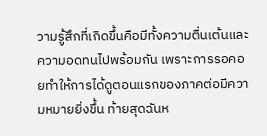วามรู้สึกที่เกิดขึ้นคือมีทั้งความตื่นเต้นและความอดทนไปพร้อมกัน เพราะการรอคอยทำให้การได้ดูตอนแรกของภาคต่อมีความหมายยิ่งขึ้น ท้ายสุดฉันห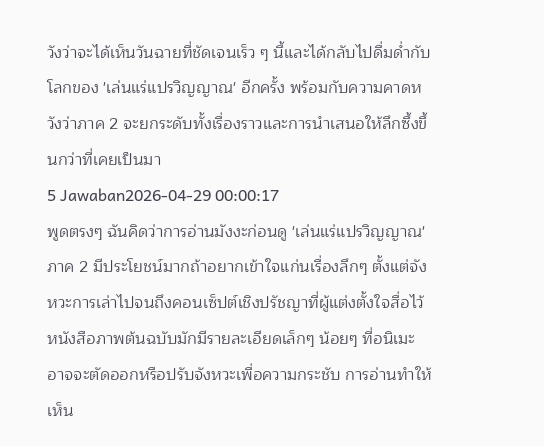วังว่าจะได้เห็นวันฉายที่ชัดเจนเร็ว ๆ นี้และได้กลับไปดื่มด่ำกับโลกของ 'เล่นแร่แปรวิญญาณ' อีกครั้ง พร้อมกับความคาดหวังว่าภาค 2 จะยกระดับทั้งเรื่องราวและการนำเสนอให้ลึกซึ้งขึ้นกว่าที่เคยเป็นมา
5 Jawaban2026-04-29 00:00:17
พูดตรงๆ ฉันคิดว่าการอ่านมังงะก่อนดู 'เล่นแร่แปรวิญญาณ' ภาค 2 มีประโยชน์มากถ้าอยากเข้าใจแก่นเรื่องลึกๆ ตั้งแต่จังหวะการเล่าไปจนถึงคอนเซ็ปต์เชิงปรัชญาที่ผู้แต่งตั้งใจสื่อไว้ หนังสือภาพต้นฉบับมักมีรายละเอียดเล็กๆ น้อยๆ ที่อนิเมะอาจจะตัดออกหรือปรับจังหวะเพื่อความกระชับ การอ่านทำให้เห็น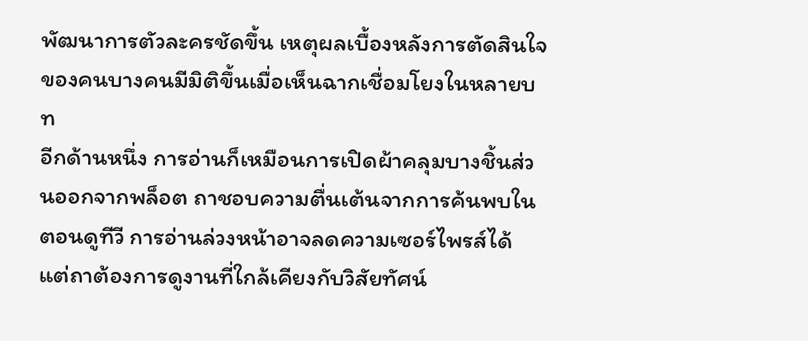พัฒนาการตัวละครชัดขึ้น เหตุผลเบื้องหลังการตัดสินใจของคนบางคนมีมิติขึ้นเมื่อเห็นฉากเชื่อมโยงในหลายบท
อีกด้านหนึ่ง การอ่านก็เหมือนการเปิดผ้าคลุมบางชิ้นส่วนออกจากพล็อต ถาชอบความตื่นเต้นจากการค้นพบในตอนดูทีวี การอ่านล่วงหน้าอาจลดความเซอร์ไพรส์ได้ แต่ถาต้องการดูงานที่ใกล้เคียงกับวิสัยทัศน์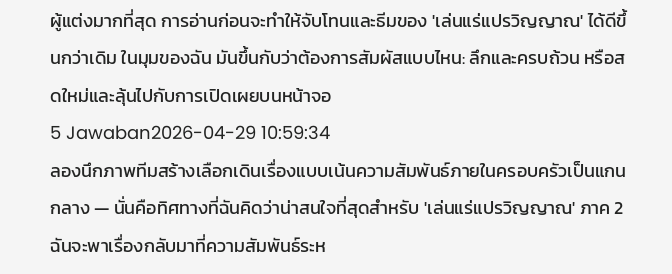ผู้แต่งมากที่สุด การอ่านก่อนจะทำให้จับโทนและธีมของ 'เล่นแร่แปรวิญญาณ' ได้ดีขึ้นกว่าเดิม ในมุมของฉัน มันขึ้นกับว่าต้องการสัมผัสแบบไหน: ลึกและครบถ้วน หรือสดใหม่และลุ้นไปกับการเปิดเผยบนหน้าจอ
5 Jawaban2026-04-29 10:59:34
ลองนึกภาพทีมสร้างเลือกเดินเรื่องแบบเน้นความสัมพันธ์ภายในครอบครัวเป็นแกนกลาง — นั่นคือทิศทางที่ฉันคิดว่าน่าสนใจที่สุดสำหรับ 'เล่นแร่แปรวิญญาณ' ภาค 2
ฉันจะพาเรื่องกลับมาที่ความสัมพันธ์ระห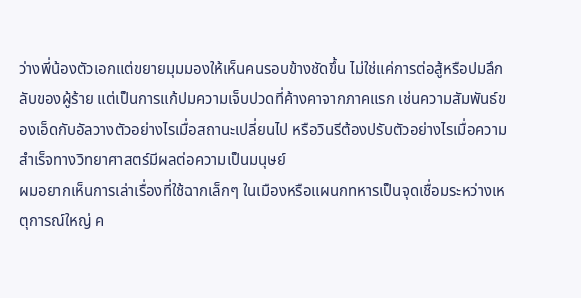ว่างพี่น้องตัวเอกแต่ขยายมุมมองให้เห็นคนรอบข้างชัดขึ้น ไม่ใช่แค่การต่อสู้หรือปมลึกลับของผู้ร้าย แต่เป็นการแก้ปมความเจ็บปวดที่ค้างคาจากภาคแรก เช่นความสัมพันธ์ของเอ็ดกับอัลวางตัวอย่างไรเมื่อสถานะเปลี่ยนไป หรือวินรีต้องปรับตัวอย่างไรเมื่อความสำเร็จทางวิทยาศาสตร์มีผลต่อความเป็นมนุษย์
ผมอยากเห็นการเล่าเรื่องที่ใช้ฉากเล็กๆ ในเมืองหรือแผนกทหารเป็นจุดเชื่อมระหว่างเหตุการณ์ใหญ่ ค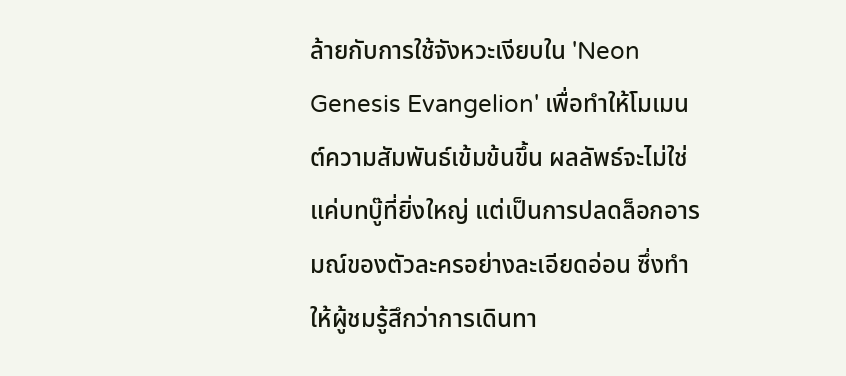ล้ายกับการใช้จังหวะเงียบใน 'Neon Genesis Evangelion' เพื่อทำให้โมเมนต์ความสัมพันธ์เข้มข้นขึ้น ผลลัพธ์จะไม่ใช่แค่บทบู๊ที่ยิ่งใหญ่ แต่เป็นการปลดล็อกอารมณ์ของตัวละครอย่างละเอียดอ่อน ซึ่งทำให้ผู้ชมรู้สึกว่าการเดินทา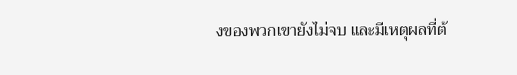งของพวกเขายังไม่จบ และมีเหตุผลที่ต้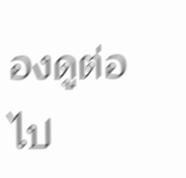องดูต่อไป